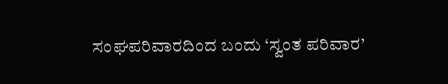ಸಂಘಪರಿವಾರದಿಂದ ಬಂದು ‘ಸ್ವಂತ ಪರಿವಾರ’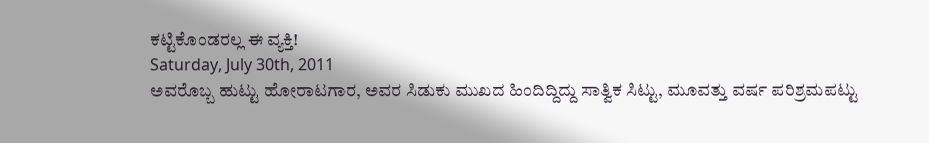ಕಟ್ಟಿಕೊಂಡರಲ್ಲ ಈ ವ್ಯಕ್ತಿ!
Saturday, July 30th, 2011
ಅವರೊಬ್ಬ ಹುಟ್ಟು ಹೋರಾಟಗಾರ, ಅವರ ಸಿಡುಕು ಮುಖದ ಹಿಂದಿದ್ದಿದ್ದು ಸಾತ್ವಿಕ ಸಿಟ್ಟು, ಮೂವತ್ತು ವರ್ಷ ಪರಿಶ್ರಮಪಟ್ಟು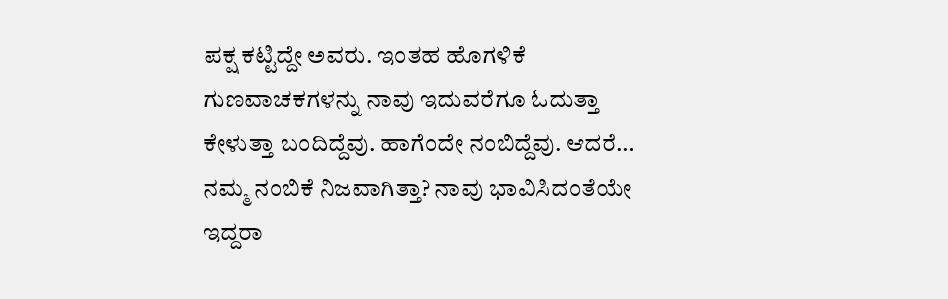ಪಕ್ಷ ಕಟ್ಟಿದ್ದೇ ಅವರು. ಇಂತಹ ಹೊಗಳಿಕೆ ಗುಣವಾಚಕಗಳನ್ನು ನಾವು ಇದುವರೆಗೂ ಓದುತ್ತಾ ಕೇಳುತ್ತಾ ಬಂದಿದ್ದೆವು. ಹಾಗೆಂದೇ ನಂಬಿದ್ದೆವು. ಆದರೆ… ನಮ್ಮ ನಂಬಿಕೆ ನಿಜವಾಗಿತ್ತಾ? ನಾವು ಭಾವಿಸಿದಂತೆಯೇ ಇದ್ದರಾ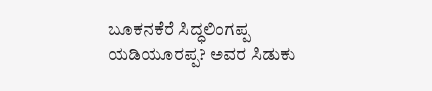ಬೂಕನಕೆರೆ ಸಿದ್ಧಲಿಂಗಪ್ಪ ಯಡಿಯೂರಪ್ಪ? ಅವರ ಸಿಡುಕು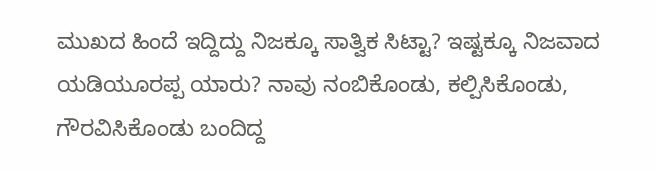ಮುಖದ ಹಿಂದೆ ಇದ್ದಿದ್ದು ನಿಜಕ್ಕೂ ಸಾತ್ವಿಕ ಸಿಟ್ಟಾ? ಇಷ್ಟಕ್ಕೂ ನಿಜವಾದ ಯಡಿಯೂರಪ್ಪ ಯಾರು? ನಾವು ನಂಬಿಕೊಂಡು, ಕಲ್ಪಿಸಿಕೊಂಡು, ಗೌರವಿಸಿಕೊಂಡು ಬಂದಿದ್ದ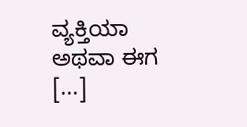ವ್ಯಕ್ತಿಯಾ ಅಥವಾ ಈಗ [...]